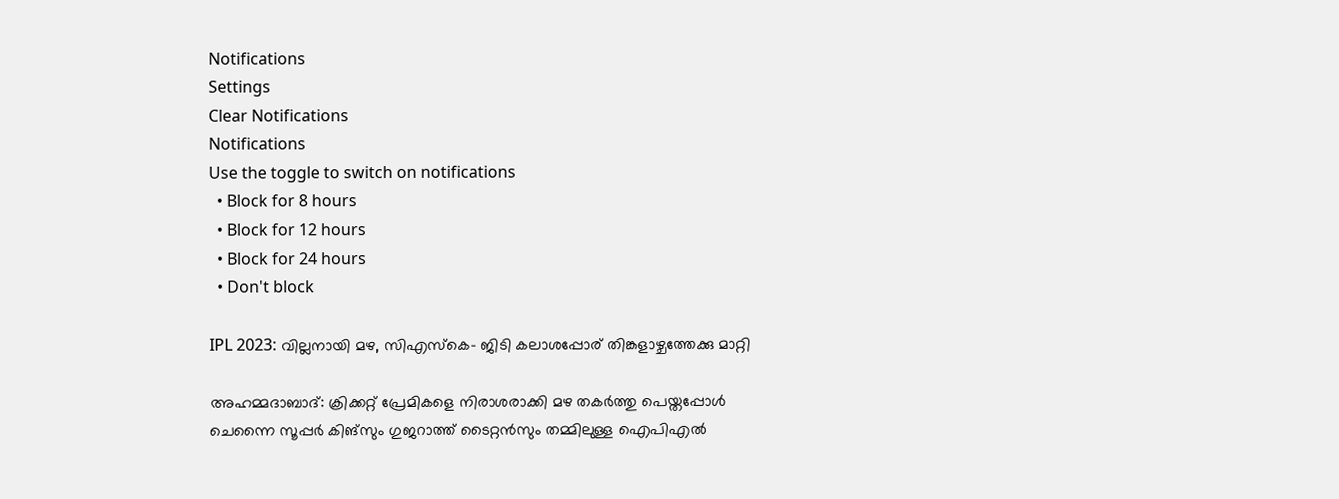Notifications
Settings
Clear Notifications
Notifications
Use the toggle to switch on notifications
  • Block for 8 hours
  • Block for 12 hours
  • Block for 24 hours
  • Don't block

IPL 2023: വില്ലനായി മഴ, സിഎസ്‌കെ- ജിടി കലാശപ്പോര് തിങ്കളാഴ്ചത്തേക്കു മാറ്റി

അഹമ്മദാബാദ്: ക്രിക്കറ്റ് പ്രേമികളെ നിരാശരാക്കി മഴ തകര്‍ത്തു പെയ്തപ്പോള്‍ ചെന്നൈ സൂപ്പര്‍ കിങ്‌സും ഗുജറാത്ത് ടൈറ്റന്‍സും തമ്മിലുള്ള ഐപിഎല്‍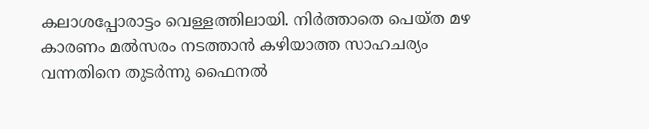കലാശപ്പോരാട്ടം വെള്ളത്തിലായി. നിര്‍ത്താതെ പെയ്ത മഴ കാരണം മല്‍സരം നടത്താന്‍ കഴിയാത്ത സാഹചര്യം വന്നതിനെ തുടര്‍ന്നു ഫൈനല്‍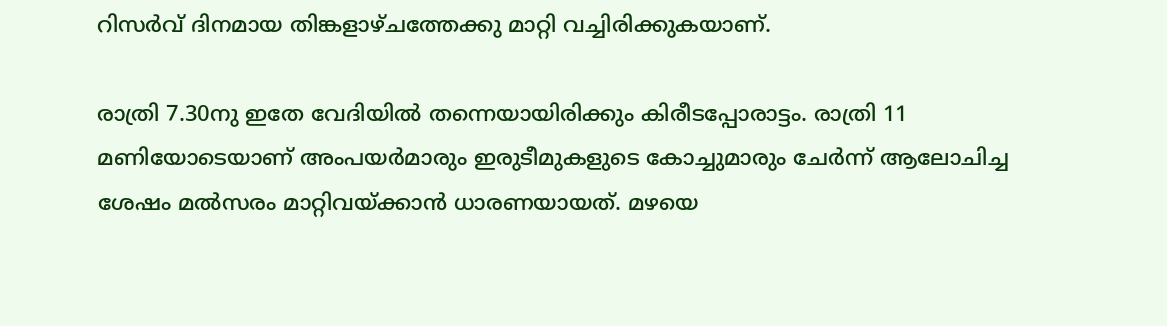റിസര്‍വ് ദിനമായ തിങ്കളാഴ്ചത്തേക്കു മാറ്റി വച്ചിരിക്കുകയാണ്.

രാത്രി 7.30നു ഇതേ വേദിയില്‍ തന്നെയായിരിക്കും കിരീടപ്പോരാട്ടം. രാത്രി 11 മണിയോടെയാണ് അംപയര്‍മാരും ഇരുടീമുകളുടെ കോച്ചുമാരും ചേര്‍ന്ന് ആലോചിച്ച ശേഷം മല്‍സരം മാറ്റിവയ്ക്കാന്‍ ധാരണയായത്. മഴയെ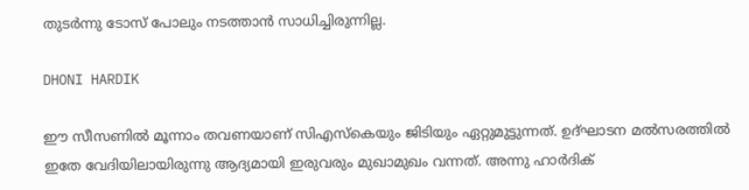തുടര്‍ന്നു ടോസ് പോലും നടത്താന്‍ സാധിച്ചിരുന്നില്ല.

DHONI HARDIK

ഈ സീസണില്‍ മൂന്നാം തവണയാണ് സിഎസ്‌കെയും ജിടിയും ഏറ്റുമുട്ടുന്നത്. ഉദ്ഘാടന മല്‍സരത്തില്‍ ഇതേ വേദിയിലായിരുന്നു ആദ്യമായി ഇരുവരും മുഖാമുഖം വന്നത്. അന്നു ഹാര്‍ദിക്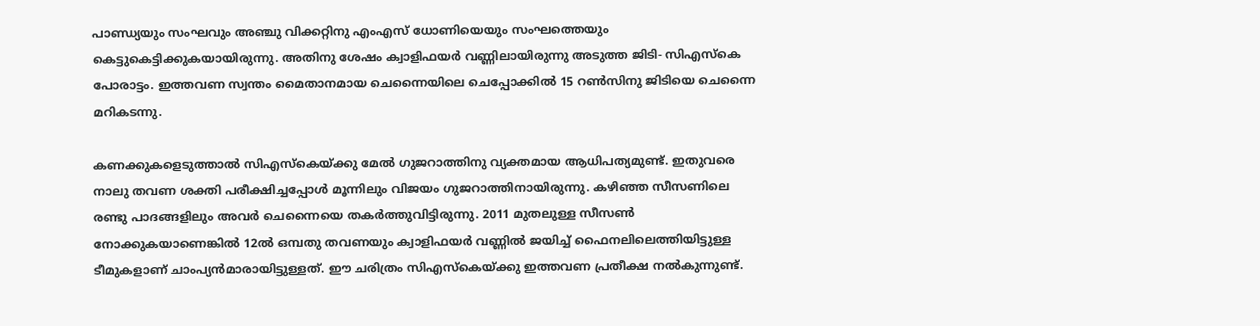പാണ്ഡ്യയും സംഘവും അഞ്ചു വിക്കറ്റിനു എംഎസ് ധോണിയെയും സംഘത്തെയും കെട്ടുകെട്ടിക്കുകയായിരുന്നു. അതിനു ശേഷം ക്വാളിഫയര്‍ വണ്ണിലായിരുന്നു അടുത്ത ജിടി- സിഎസ്‌കെ പോരാട്ടം. ഇത്തവണ സ്വന്തം മൈതാനമായ ചെന്നൈയിലെ ചെപ്പോക്കില്‍ 15 റണ്‍സിനു ജിടിയെ ചെന്നൈ മറികടന്നു.

കണക്കുകളെടുത്താല്‍ സിഎസ്‌കെയ്ക്കു മേല്‍ ഗുജറാത്തിനു വ്യക്തമായ ആധിപത്യമുണ്ട്. ഇതുവരെ നാലു തവണ ശക്തി പരീക്ഷിച്ചപ്പോള്‍ മൂന്നിലും വിജയം ഗുജറാത്തിനായിരുന്നു. കഴിഞ്ഞ സീസണിലെ രണ്ടു പാദങ്ങളിലും അവര്‍ ചെന്നൈയെ തകര്‍ത്തുവിട്ടിരുന്നു. 2011 മുതലുള്ള സീസണ്‍ നോക്കുകയാണെങ്കില്‍ 12ല്‍ ഒമ്പതു തവണയും ക്വാളിഫയര്‍ വണ്ണില്‍ ജയിച്ച് ഫൈനലിലെത്തിയിട്ടുള്ള ടീമുകളാണ് ചാംപ്യന്‍മാരായിട്ടുള്ളത്. ഈ ചരിത്രം സിഎസ്‌കെയ്ക്കു ഇത്തവണ പ്രതീക്ഷ നല്‍കുന്നുണ്ട്.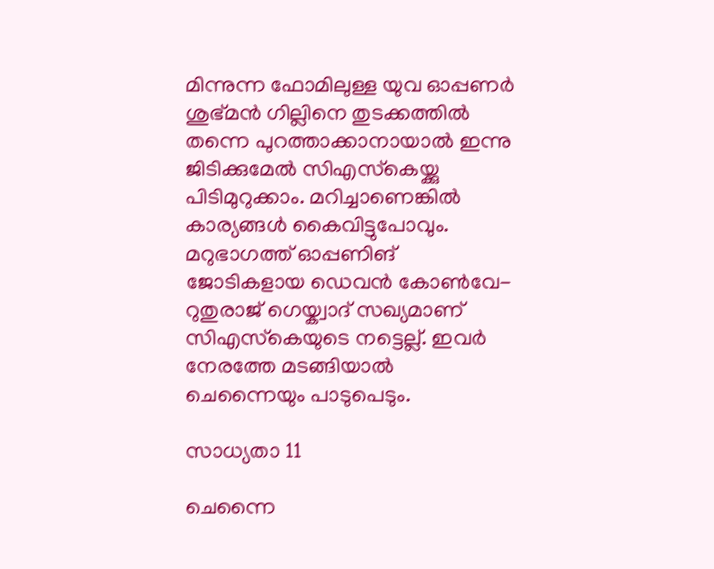മിന്നുന്ന ഫോമിലുള്ള യുവ ഓപ്പണര്‍ ശുഭ്മന്‍ ഗില്ലിനെ തുടക്കത്തില്‍ തന്നെ പുറത്താക്കാനായാല്‍ ഇന്നു ജിടിക്കുമേല്‍ സിഎസ്‌കെയ്ക്കു പിടിമുറുക്കാം. മറിച്ചാണെങ്കില്‍ കാര്യങ്ങള്‍ കൈവിട്ടുപോവും. മറുഭാഗത്ത് ഓപ്പണിങ് ജോടികളായ ഡെവന്‍ കോണ്‍വേ- റുതുരാജ് ഗെയ്ക്വാദ് സഖ്യമാണ് സിഎസ്‌കെയുടെ നട്ടെല്ല്. ഇവര്‍ നേരത്തേ മടങ്ങിയാല്‍ ചെന്നൈയും പാടുപെടും.

സാധ്യതാ 11

ചെന്നൈ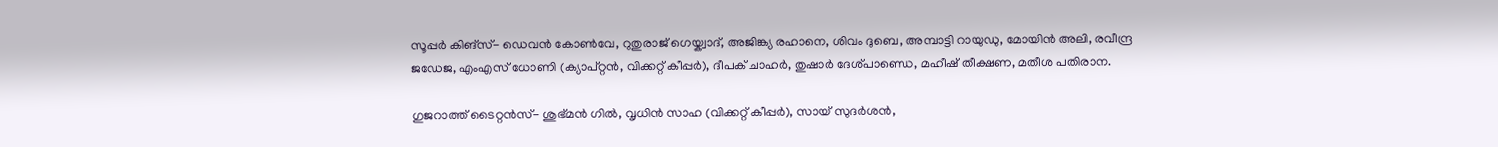സൂപ്പര്‍ കിങ്‌സ്- ഡെവന്‍ കോണ്‍വേ, റുതുരാജ് ഗെയ്ക്വാദ്, അജിങ്ക്യ രഹാനെ, ശിവം ദുബെ, അമ്പാട്ടി റായുഡു, മോയിന്‍ അലി, രവീന്ദ്ര ജഡേജ, എംഎസ് ധോണി (ക്യാപ്റ്റന്‍, വിക്കറ്റ് കീപ്പര്‍), ദീപക് ചാഹര്‍, തുഷാര്‍ ദേശ്പാണ്ഡെ, മഹീഷ് തീക്ഷണ, മതീശ പതിരാന.

ഗുജറാത്ത് ടൈറ്റന്‍സ്- ശുഭ്മന്‍ ഗില്‍, വൃധിന്‍ സാഹ (വിക്കറ്റ് കീപ്പര്‍), സായ് സുദര്‍ശന്‍,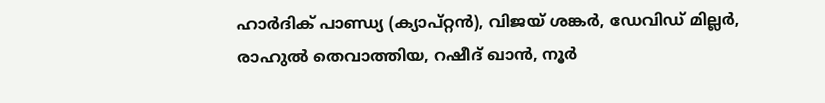ഹാര്‍ദിക് പാണ്ഡ്യ (ക്യാപ്റ്റന്‍), വിജയ് ശങ്കര്‍, ഡേവിഡ് മില്ലര്‍, രാഹുല്‍ തെവാത്തിയ, റഷീദ് ഖാന്‍, നൂര്‍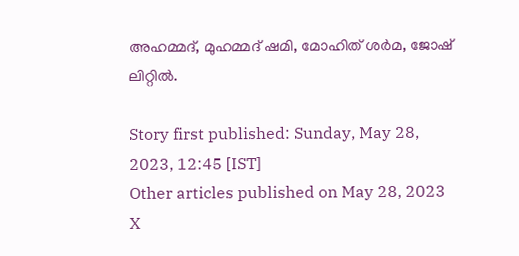അഹമ്മദ്, മുഹമ്മദ് ഷമി, മോഹിത് ശര്‍മ, ജോഷ് ലിറ്റില്‍.

Story first published: Sunday, May 28, 2023, 12:45 [IST]
Other articles published on May 28, 2023
X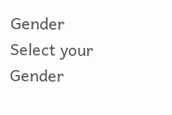Gender
Select your Gender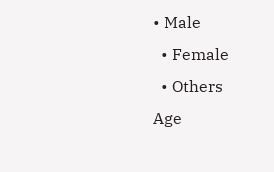• Male
  • Female
  • Others
Age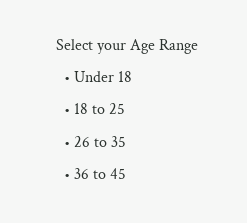Select your Age Range
  • Under 18
  • 18 to 25
  • 26 to 35
  • 36 to 45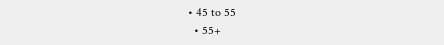• 45 to 55
  • 55+